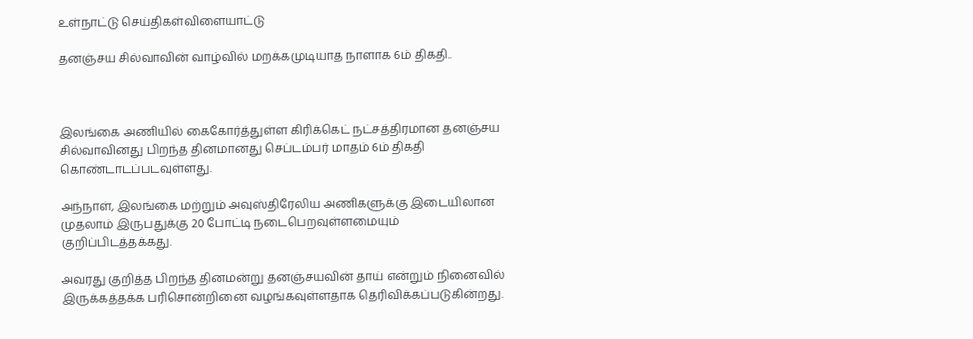உள்நாட்டு செய்திகள்விளையாட்டு

தனஞ்சய சில்வாவின் வாழ்வில் மறக்கமுடியாத நாளாக 6ம் திகதி..



இலங்கை அணியில் கைகோர்த்துள்ள கிரிக்கெட் நட்சத்திரமான தனஞ்சய சில்வாவினது பிறந்த தினமானது செப்டம்பர் மாதம் 6ம் திகதி கொண்டாடப்படவுள்ளது.

அந்நாள், இலங்கை மற்றும் அவுஸ்திரேலிய அணிகளுக்கு இடையிலான முதலாம் இருபதுக்கு 20 போட்டி நடைபெறவுள்ளமையும் குறிப்பிடத்தக்கது.

அவரது குறித்த பிறந்த தினமன்று தனஞ்சயவின் தாய் என்றும் நினைவில் இருக்கத்தக்க பரிசொன்றினை வழங்கவுள்ளதாக தெரிவிக்கப்படுகின்றது.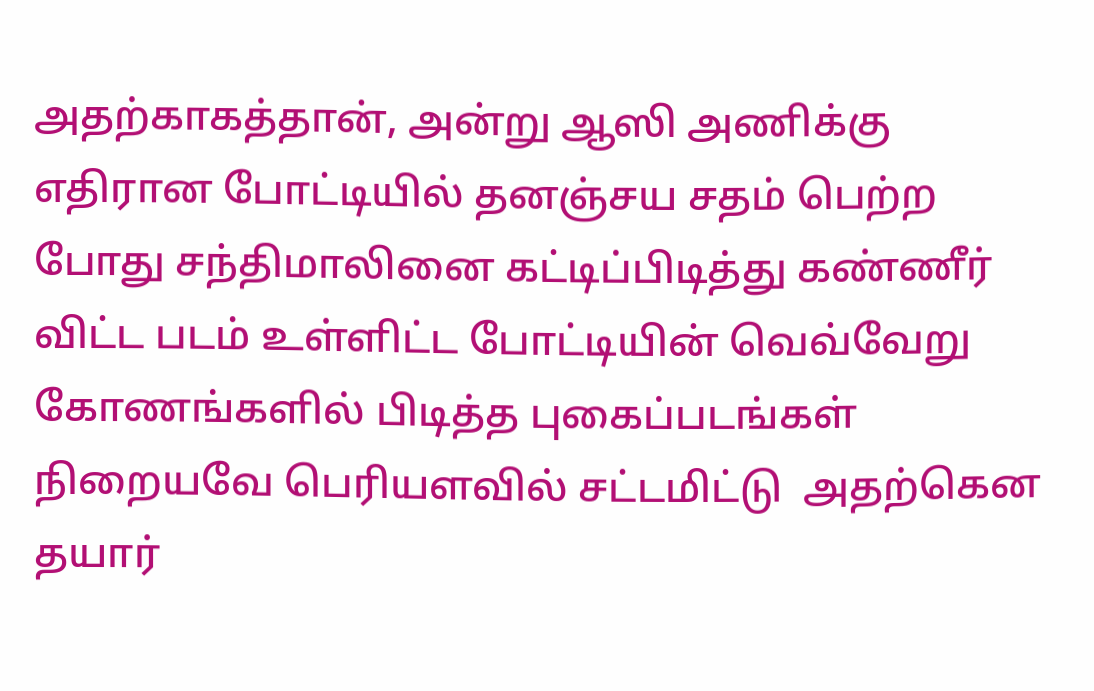அதற்காகத்தான், அன்று ஆஸி அணிக்கு எதிரான போட்டியில் தனஞ்சய சதம் பெற்ற போது சந்திமாலினை கட்டிப்பிடித்து கண்ணீர் விட்ட படம் உள்ளிட்ட போட்டியின் வெவ்வேறு கோணங்களில் பிடித்த புகைப்படங்கள்  நிறையவே பெரியளவில் சட்டமிட்டு  அதற்கென தயார்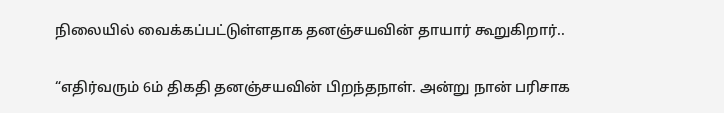நிலையில் வைக்கப்பட்டுள்ளதாக தனஞ்சயவின் தாயார் கூறுகிறார்..

“எதிர்வரும் 6ம் திகதி தனஞ்சயவின் பிறந்தநாள். அன்று நான் பரிசாக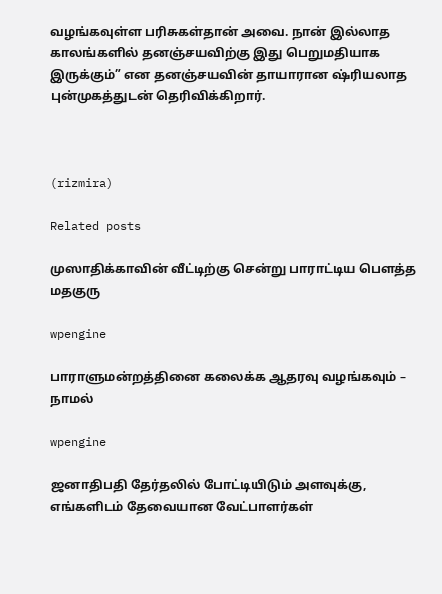வழங்கவுள்ள பரிசுகள்தான் அவை. நான் இல்லாத காலங்களில் தனஞ்சயவிற்கு இது பெறுமதியாக இருக்கும்” என தனஞ்சயவின் தாயாரான ஷ்ரியலாத புன்முகத்துடன் தெரிவிக்கிறார்.



(rizmira)

Related posts

முஸாதிக்காவின் வீட்டிற்கு சென்று பாராட்டிய பௌத்த மதகுரு

wpengine

பாராளுமன்றத்தினை கலைக்க ஆதரவு வழங்கவும் – நாமல்

wpengine

ஜனாதிபதி தேர்தலில் போட்டியிடும் அளவுக்கு, எங்களிடம் தேவையான வேட்பாளர்கள்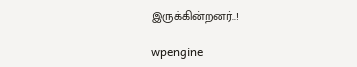இருக்கின்றனர்..!

wpengine